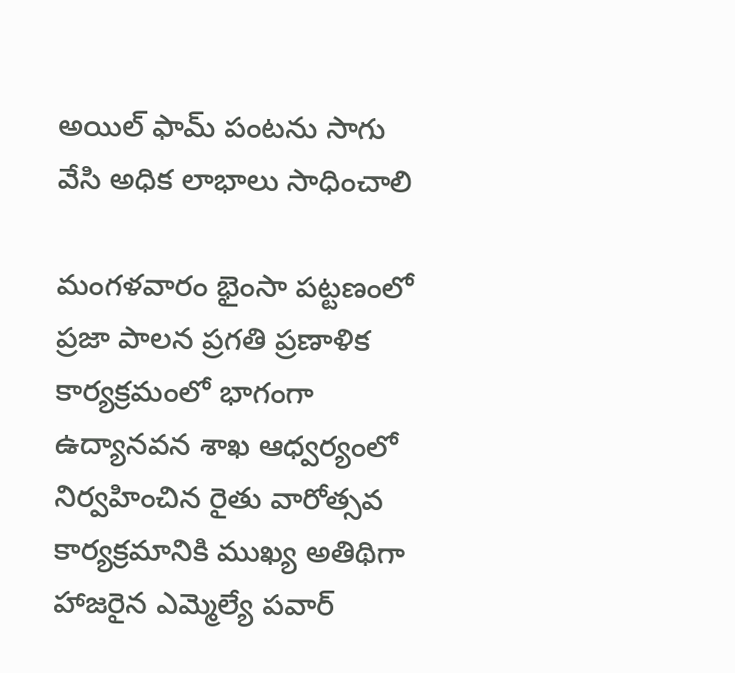అయిల్ ఫామ్ పంటను సాగు వేసి అధిక లాభాలు సాధించాలి

మంగళవారం భైంసా పట్టణంలో ప్రజా పాలన ప్రగతి ప్రణాళిక కార్యక్రమంలో భాగంగా ఉద్యానవన శాఖ ఆధ్వర్యంలో నిర్వహించిన రైతు వారోత్సవ కార్యక్రమానికి ముఖ్య అతిథిగా హాజరైన ఎమ్మెల్యే పవార్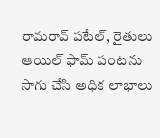రామరావ్ పటేల్, రైతులు ఆయిల్ ఫామ్ పంటను సాగు చేసి అధిక లాభాలు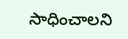సాధించాలని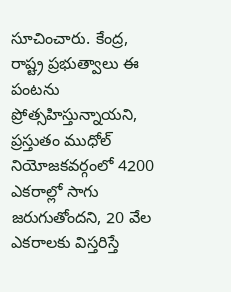సూచించారు. కేంద్ర, రాష్ట్ర ప్రభుత్వాలు ఈ పంటను ప్రోత్సహిస్తున్నాయని, ప్రస్తుతం ముధోల్ నియోజకవర్గంలో 4200 ఎకరాల్లో సాగు జరుగుతోందని, 20 వేల ఎకరాలకు విస్తరిస్తే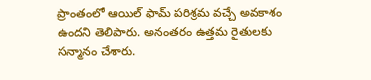ప్రాంతంలో ఆయిల్ ఫామ్ పరిశ్రమ వచ్చే అవకాశం ఉందని తెలిపారు. అనంతరం ఉత్తమ రైతులకు సన్మానం చేశారు.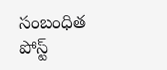సంబంధిత పోస్ట్